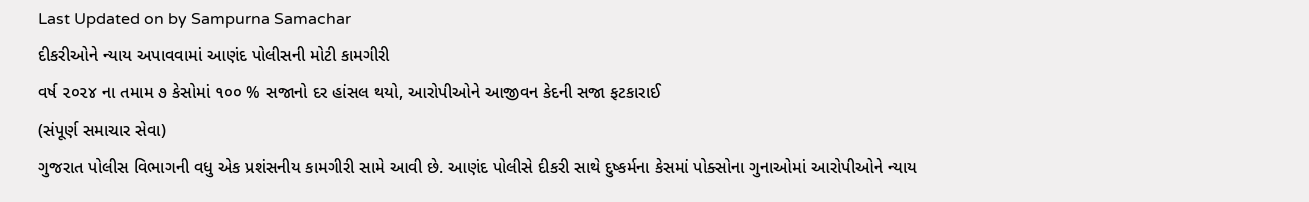Last Updated on by Sampurna Samachar
દીકરીઓને ન્યાય અપાવવામાં આણંદ પોલીસની મોટી કામગીરી
વર્ષ ૨૦૨૪ ના તમામ ૭ કેસોમાં ૧૦૦ % સજાનો દર હાંસલ થયો, આરોપીઓને આજીવન કેદની સજા ફટકારાઈ
(સંપૂર્ણ સમાચાર સેવા)
ગુજરાત પોલીસ વિભાગની વધુ એક પ્રશંસનીય કામગીરી સામે આવી છે. આણંદ પોલીસે દીકરી સાથે દુષ્કર્મના કેસમાં પોક્સોના ગુનાઓમાં આરોપીઓને ન્યાય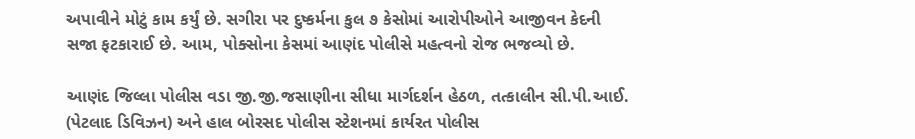અપાવીને મોટું કામ કર્યું છે. સગીરા પર દુષ્કર્મના કુલ ૭ કેસોમાં આરોપીઓને આજીવન કેદની સજા ફટકારાઈ છે. આમ, પોક્સોના કેસમાં આણંદ પોલીસે મહત્વનો રોજ ભજવ્યો છે.

આણંદ જિલ્લા પોલીસ વડા જી.જી.જસાણીના સીધા માર્ગદર્શન હેઠળ, તત્કાલીન સી.પી.આઈ. (પેટલાદ ડિવિઝન) અને હાલ બોરસદ પોલીસ સ્ટેશનમાં કાર્યરત પોલીસ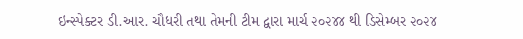ઇન્સ્પેક્ટર ડી.આર. ચૌધરી તથા તેમની ટીમ દ્વારા માર્ચ ૨૦૨૪૪ થી ડિસેમ્બર ૨૦૨૪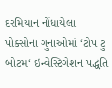દરમિયાન નોંધાયેલા પોક્સોના ગુનાઓમાં ‘ટોપ ટુ બોટમ‘ ઇન્વેસ્ટિગેશન પદ્ધતિ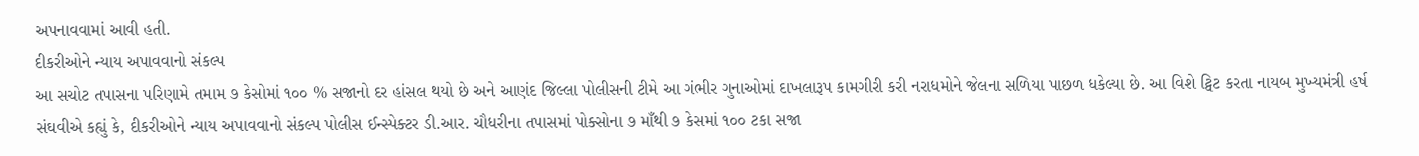અપનાવવામાં આવી હતી.
દીકરીઓને ન્યાય અપાવવાનો સંકલ્પ
આ સચોટ તપાસના પરિણામે તમામ ૭ કેસોમાં ૧૦૦ % સજાનો દર હાંસલ થયો છે અને આણંદ જિલ્લા પોલીસની ટીમે આ ગંભીર ગુનાઓમાં દાખલારૂપ કામગીરી કરી નરાધમોને જેલના સળિયા પાછળ ધકેલ્યા છે. આ વિશે ટ્વિટ કરતા નાયબ મુખ્યમંત્રી હર્ષ સંઘવીએ કહ્યું કે, દીકરીઓને ન્યાય અપાવવાનો સંકલ્પ પોલીસ ઈન્સ્પેક્ટર ડી.આર. ચૌધરીના તપાસમાં પોક્સોના ૭ માઁથી ૭ કેસમાં ૧૦૦ ટકા સજા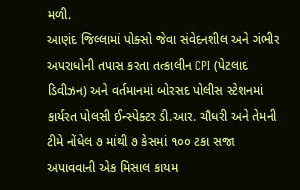મળી.
આણંદ જિલ્લામાં પોક્સો જેવા સંવેદનશીલ અને ગંભીર અપરાધોની તપાસ કરતા તત્કાલીન CPI (પેટલાદ ડિવીઝન) અને વર્તમાનમાં બોરસદ પોલીસ સ્ટેશનમાં કાર્યરત પોલસી ઈન્સ્પેક્ટર ડી.આર. ચૌધરી અને તેમની ટીમે નોંધેલ ૭ માંથી ૭ કેસમાં ૧૦૦ ટકા સજા અપાવવાની એક મિસાલ કાયમ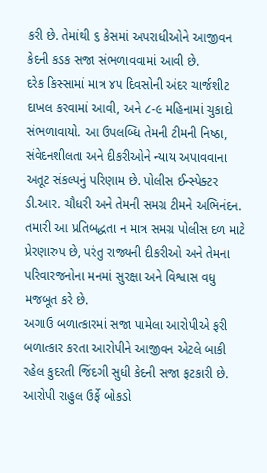કરી છે. તેમાંથી ૬ કેસમાં અપરાધીઓને આજીવન કેદની કડક સજા સંભળાવવામાં આવી છે.
દરેક કિસ્સામાં માત્ર ૪૫ દિવસોની અંદર ચાર્જશીટ દાખલ કરવામાં આવી, અને ૮-૯ મહિનામાં ચુકાદો સંભળાવાયો. આ ઉપલબ્ધિ તેમની ટીમની નિષ્ઠા, સંવેદનશીલતા અને દીકરીઓને ન્યાય અપાવવાના અતૂટ સંકલ્પનું પરિણામ છે. પોલીસ ઈન્સ્પેક્ટર ડી.આર. ચૌધરી અને તેમની સમગ્ર ટીમને અભિનંદન. તમારી આ પ્રતિબદ્ધતા ન માત્ર સમગ્ર પોલીસ દળ માટે પ્રેરણારુપ છે, પરંતુ રાજ્યની દીકરીઓ અને તેમના પરિવારજનોના મનમાં સુરક્ષા અને વિશ્વાસ વધુ મજબૂત કરે છે.
અગાઉ બળાત્કારમાં સજા પામેલા આરોપીએ ફરી બળાત્કાર કરતા આરોપીને આજીવન એટલે બાકી રહેલ કુદરતી જિંદગી સુધી કેદની સજા ફટકારી છે. આરોપી રાહુલ ઉર્ફે બોકડો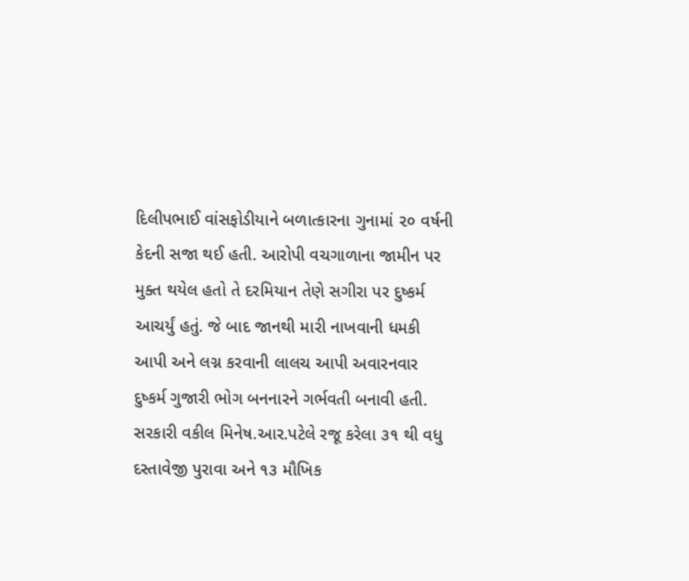દિલીપભાઈ વાંસફોડીયાને બળાત્કારના ગુનામાં ૨૦ વર્ષની કેદની સજા થઈ હતી. આરોપી વચગાળાના જામીન પર મુક્ત થયેલ હતો તે દરમિયાન તેણે સગીરા પર દુષ્કર્મ આચર્યું હતું. જે બાદ જાનથી મારી નાખવાની ધમકી આપી અને લગ્ન કરવાની લાલચ આપી અવારનવાર દુષ્કર્મ ગુજારી ભોગ બનનારને ગર્ભવતી બનાવી હતી.
સરકારી વકીલ મિનેષ.આર.પટેલે રજૂ કરેલા ૩૧ થી વધુ દસ્તાવેજી પુરાવા અને ૧૩ મૌખિક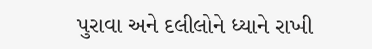પુરાવા અને દલીલોને ધ્યાને રાખી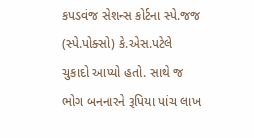કપડવંજ સેશન્સ કોર્ટના સ્પે.જજ (સ્પે.પોક્સો) કે.એસ.પટેલે ચુકાદો આપ્યો હતો. સાથે જ ભોગ બનનારને રૂપિયા પાંચ લાખ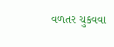વળતર ચુકવવા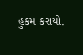હુકમ કરાયો.